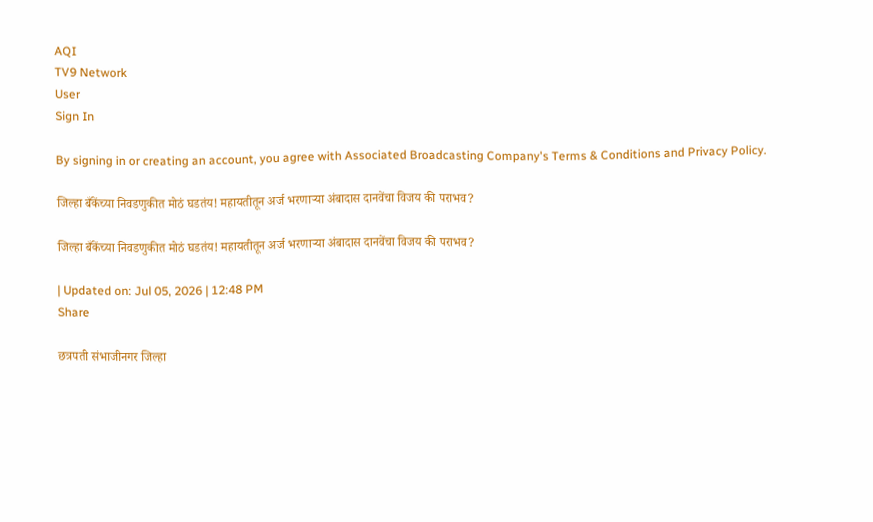AQI
TV9 Network
User
Sign In

By signing in or creating an account, you agree with Associated Broadcasting Company's Terms & Conditions and Privacy Policy.

जिल्हा बँकेंच्या निवडणुकीत मोठं घडतंय! महायतीतून अर्ज भरणाऱ्या अंबादास दानवेंचा विजय की पराभव?

जिल्हा बँकेंच्या निवडणुकीत मोठं घडतंय! महायतीतून अर्ज भरणाऱ्या अंबादास दानवेंचा विजय की पराभव?

| Updated on: Jul 05, 2026 | 12:48 PM
Share

छत्रपती संभाजीनगर जिल्हा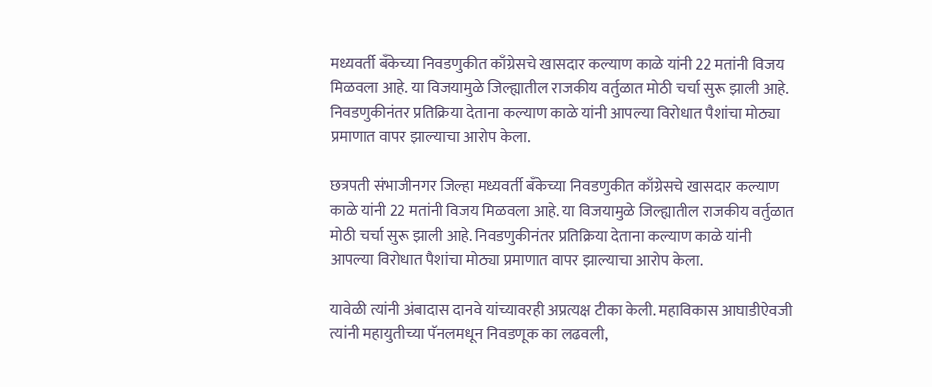मध्यवर्ती बँकेच्या निवडणुकीत काँग्रेसचे खासदार कल्याण काळे यांनी 22 मतांनी विजय मिळवला आहे. या विजयामुळे जिल्ह्यातील राजकीय वर्तुळात मोठी चर्चा सुरू झाली आहे. निवडणुकीनंतर प्रतिक्रिया देताना कल्याण काळे यांनी आपल्या विरोधात पैशांचा मोठ्या प्रमाणात वापर झाल्याचा आरोप केला.

छत्रपती संभाजीनगर जिल्हा मध्यवर्ती बँकेच्या निवडणुकीत काँग्रेसचे खासदार कल्याण काळे यांनी 22 मतांनी विजय मिळवला आहे. या विजयामुळे जिल्ह्यातील राजकीय वर्तुळात मोठी चर्चा सुरू झाली आहे. निवडणुकीनंतर प्रतिक्रिया देताना कल्याण काळे यांनी आपल्या विरोधात पैशांचा मोठ्या प्रमाणात वापर झाल्याचा आरोप केला.

यावेळी त्यांनी अंबादास दानवे यांच्यावरही अप्रत्यक्ष टीका केली. महाविकास आघाडीऐवजी त्यांनी महायुतीच्या पॅनलमधून निवडणूक का लढवली,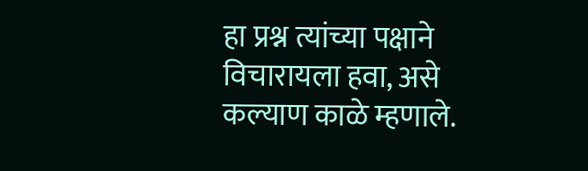हा प्रश्न त्यांच्या पक्षाने विचारायला हवा, असे कल्याण काळे म्हणाले.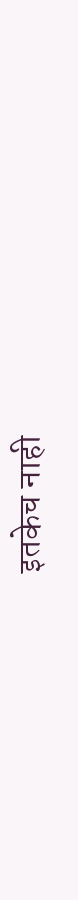इतकेच नाही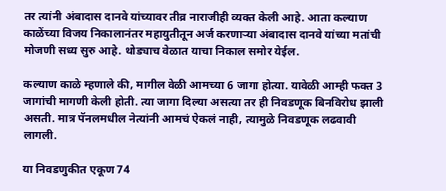तर त्यांनी अंबादास दानवे यांच्यावर तीव्र नाराजीही व्यक्त केली आहे. आता कल्याण काळेंच्या विजय निकालानंतर महायुतीतून अर्ज करणाऱ्या अंबादास दानवे यांच्या मतांची मोजणी सध्य सुरु आहे. थोड्याच वेळात याचा निकाल समोर येईल.

कल्याण काळे म्हणाले की, मागील वेळी आमच्या 6 जागा होत्या. यावेळी आम्ही फक्त 3 जागांची मागणी केली होती. त्या जागा दिल्या असत्या तर ही निवडणूक बिनविरोध झाली असती. मात्र पॅनलमधील नेत्यांनी आमचं ऐकलं नाही, त्यामुळे निवडणूक लढवावी लागली.

या निवडणुकीत एकूण 74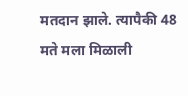मतदान झाले. त्यापैकी 48 मते मला मिळाली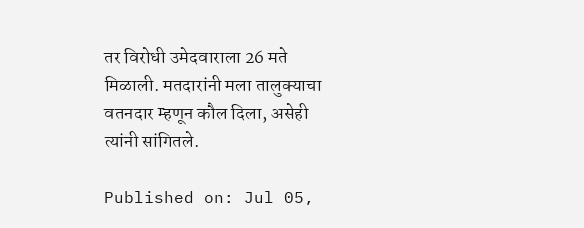तर विरोधी उमेदवाराला 26 मते मिळाली. मतदारांनी मला तालुक्याचा वतनदार म्हणून कौल दिला, असेही त्यांनी सांगितले.

Published on: Jul 05,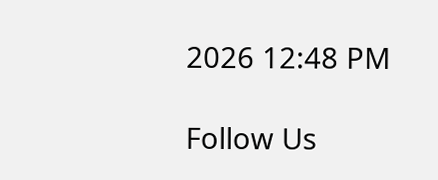2026 12:48 PM

Follow Us